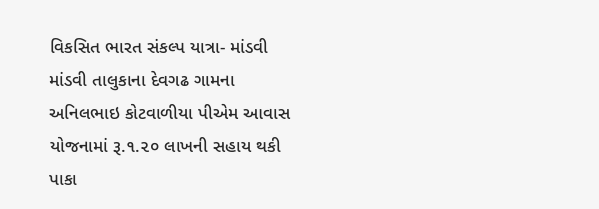વિકસિત ભારત સંકલ્પ યાત્રા- માંડવી
માંડવી તાલુકાના દેવગઢ ગામના અનિલભાઇ કોટવાળીયા પીએમ આવાસ યોજનામાં રૂ.૧.૨૦ લાખની સહાય થકી પાકા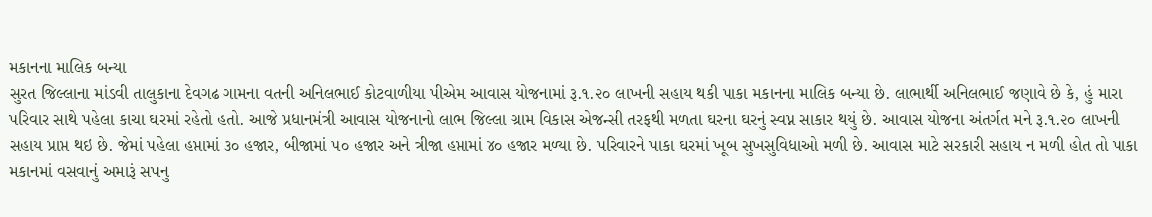મકાનના માલિક બન્યા
સુરત જિલ્લાના માંડવી તાલુકાના દેવગઢ ગામના વતની અનિલભાઈ કોટવાળીયા પીએમ આવાસ યોજનામાં રૂ.૧.૨૦ લાખની સહાય થકી પાકા મકાનના માલિક બન્યા છે. લાભાર્થી અનિલભાઈ જણાવે છે કે, હું મારા પરિવાર સાથે પહેલા કાચા ઘરમાં રહેતો હતો. આજે પ્રધાનમંત્રી આવાસ યોજનાનો લાભ જિલ્લા ગ્રામ વિકાસ એજન્સી તરફથી મળતા ઘરના ઘરનું સ્વપ્ન સાકાર થયું છે. આવાસ યોજના અંતર્ગત મને રૂ.૧.૨૦ લાખની સહાય પ્રાપ્ત થઇ છે. જેમાં પહેલા હપ્તામાં ૩૦ હજાર, બીજામાં ૫૦ હજાર અને ત્રીજા હપ્તામાં ૪૦ હજાર મળ્યા છે. પરિવારને પાકા ઘરમાં ખૂબ સુખસુવિધાઓ મળી છે. આવાસ માટે સરકારી સહાય ન મળી હોત તો પાકા મકાનમાં વસવાનું અમારૂં સપનુ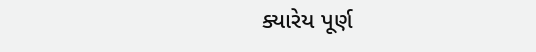ક્યારેય પૂર્ણ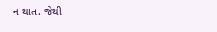ન થાત. જેથી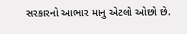સરકારનો આભાર માનુ એટલો ઓછો છે.